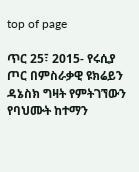top of page

ጥር 25፣ 2015- የሩሲያ ጦር በምስራቃዊ ዩክሬይን ዳኔስክ ግዛት የምትገኘውን የባህሙት ከተማን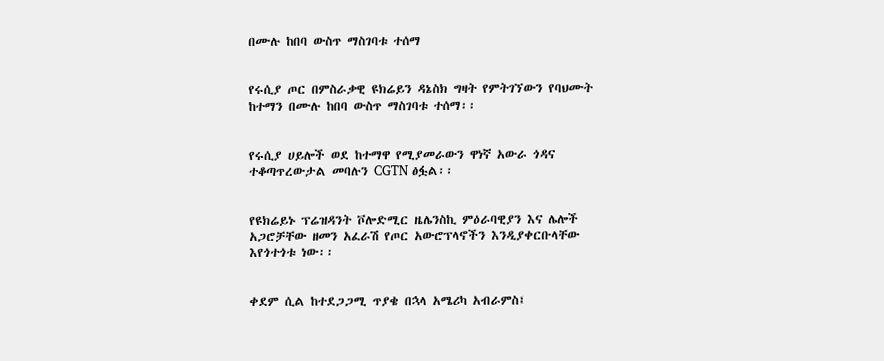በሙሉ ከበባ ውስጥ ማስገባቱ ተሰማ


የሩሲያ ጦር በምስራቃዊ ዩክሬይን ዳኔስክ ግዛት የምትገኘውን የባህሙት ከተማን በሙሉ ከበባ ውስጥ ማስገባቱ ተሰማ፡፡


የሩሲያ ሀይሎች ወደ ከተማዋ የሚያመራውን ዋነኛ አውራ ጎዳና ተቆጣጥረውታል መባሉን CGTN ፅፏል፡፡


የዩክሬይኑ ፕሬዝዳንት ቮሎድሚር ዜሌንስኪ ምዕራባዊያን እና ሌሎች አጋሮቻቸው ዘመን አፈራሽ የጦር አውሮፕላኖችን እንዲያቀርቡላቸው እየጎተጎቱ ነው፡፡


ቀደም ሲል ከተደጋጋሚ ጥያቄ በኋላ አሜሪካ አብራምስ፤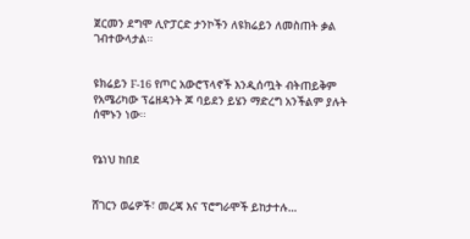ጀርመን ደግሞ ሊዮፓርድ ታንኮችን ለዩክሬይን ለመስጠት ቃል ገብተውላታል፡፡


ዩክሬይን F-16 የጦር አውሮፕላኖች እንዲሰጧት ብትጠይቅም የአሜሪካው ፕሬዘዳንት ጆ ባይደን ይሄን ማድረግ አንችልም ያሉት ሰሞኑን ነው፡፡


የኔነህ ከበደ


ሸገርን ወሬዎች፣ መረጃ እና ፕሮግራሞች ይከታተሉ…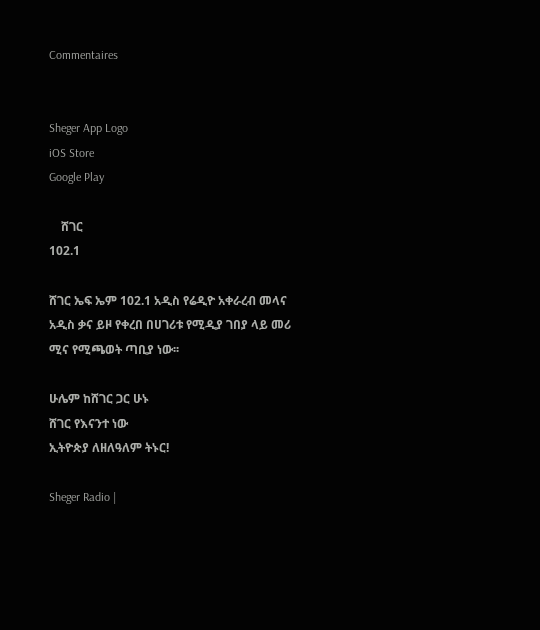Commentaires


Sheger App Logo
iOS Store
Google Play

    ሸገር
102.1

ሸገር ኤፍ ኤም 102.1 አዲስ የሬዲዮ አቀራረብ መላና አዲስ ቃና ይዞ የቀረበ በሀገሪቱ የሚዲያ ገበያ ላይ መሪ ሚና የሚጫወት ጣቢያ ነው፡፡

ሁሌም ከሸገር ጋር ሁኑ
ሸገር የእናንተ ነው
ኢትዮጵያ ለዘለዓለም ትኑር!

Sheger Radio |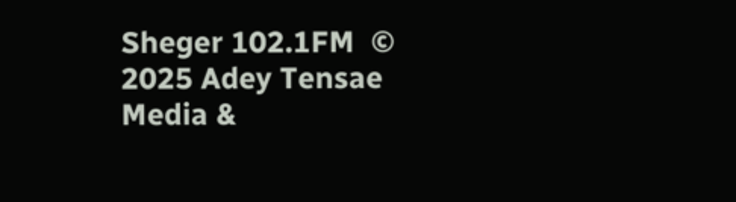Sheger 102.1FM  © 2025 Adey Tensae Media &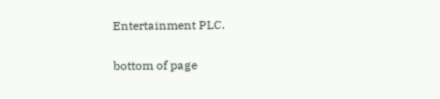Entertainment PLC.

bottom of page